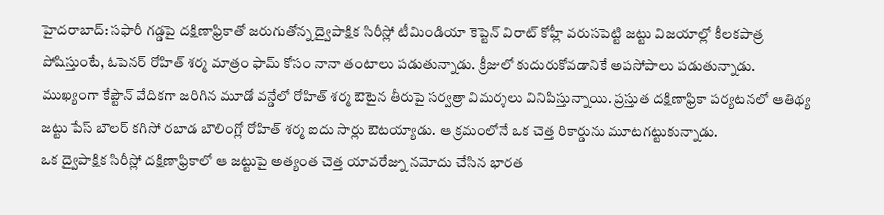హైదరాబాద్: సఫారీ గడ్డపై దక్షిణాఫ్రికాతో జరుగుతోన్న ద్వైపాక్షిక సిరీస్లో టీమిండియా కెప్టెన్ విరాట్ కోహ్లీ వరుసపెట్టి జట్టు విజయాల్లో కీలకపాత్ర పోషిస్తుంటే, ఓపెనర్ రోహిత్ శర్మ మాత్రం ఫామ్ కోసం నానా తంటాలు పడుతున్నాడు. క్రీజులో కుదురుకోవడానికే అపసోపాలు పడుతున్నాడు.
ముఖ్యంగా కేప్టౌన్ వేదికగా జరిగిన మూడో వన్డేలో రోహిత్ శర్మ ఔటైన తీరుపై సర్వత్రా విమర్శలు వినిపిస్తున్నాయి. ప్రస్తుత దక్షిణాఫ్రికా పర్యటనలో ఆతిథ్య జట్టు పేస్ బౌలర్ కగిసో రబాడ బౌలింగ్లో రోహిత్ శర్మ ఐదు సార్లు ఔటయ్యాడు. ఆ క్రమంలోనే ఒక చెత్త రికార్డును మూటగట్టుకున్నాడు.
ఒక ద్వైపాక్షిక సిరీస్లో దక్షిణాఫ్రికాలో ఆ జట్టుపై అత్యంత చెత్త యావరేజ్ను నమోదు చేసిన భారత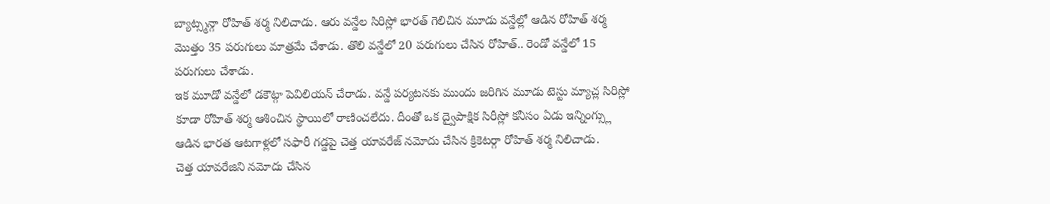బ్యాట్స్మన్గా రోహిత్ శర్మ నిలిచాడు. ఆరు వన్డేల సిరిస్లో భారత్ గెలిచిన మూడు వన్డేల్లో ఆడిన రోహిత్ శర్మ మొత్తం 35 పరుగులు మాత్రమే చేశాడు. తొలి వన్డేలో 20 పరుగులు చేసిన రోహిత్.. రెండో వన్డేలో 15 పరుగులు చేశాడు.
ఇక మూడో వన్డేలో డకౌట్గా పెవిలియన్ చేరాడు. వన్డే పర్యటనకు ముందు జరిగిన మూడు టెస్టు మ్యాచ్ల సిరిస్లో కూడా రోహిత్ శర్మ ఆశించిన స్థాయిలో రాణించలేదు. దీంతో ఒక ద్వైపాక్షిక సిరీస్లో కనీసం ఏడు ఇన్నింగ్స్లు ఆడిన భారత ఆటగాళ్లలో సఫారీ గడ్డపై చెత్త యావరేజ్ నమోదు చేసిన క్రికెటర్గా రోహిత్ శర్మ నిలిచాడు.
చెత్త యావరేజిని నమోదు చేసిన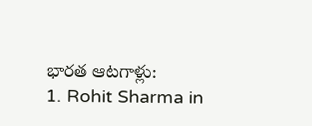భారత ఆటగాళ్లు:
1. Rohit Sharma in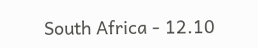South Africa - 12.10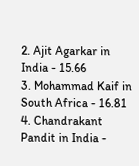2. Ajit Agarkar in India - 15.66
3. Mohammad Kaif in South Africa - 16.81
4. Chandrakant Pandit in India -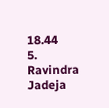18.44
5. Ravindra Jadeja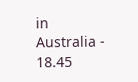in Australia - 18.45